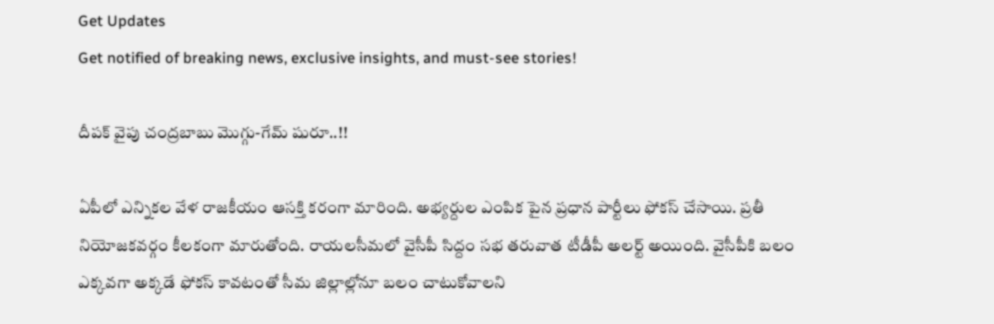Get Updates
Get notified of breaking news, exclusive insights, and must-see stories!

దీపక్ వైపు చంద్రబాబు మొగ్గు-గేమ్ షురూ..!!

ఏపీలో ఎన్నికల వేళ రాజకీయం ఆసక్తి కరంగా మారింది. అభ్యర్దుల ఎంపిక పైన ప్రధాన పార్టీలు ఫోకస్ చేసాయి. ప్రతీ నియోజకవర్గం కీలకంగా మారుతోంది. రాయలసీమలో వైసీపీ సిద్దం సభ తరువాత టీడీపీ అలర్ట్ అయింది. వైసీపీకి బలం ఎక్కవగా అక్కడే ఫోకస్ కావటంతో సీమ జిల్లాల్లోనూ బలం చాటుకోవాలని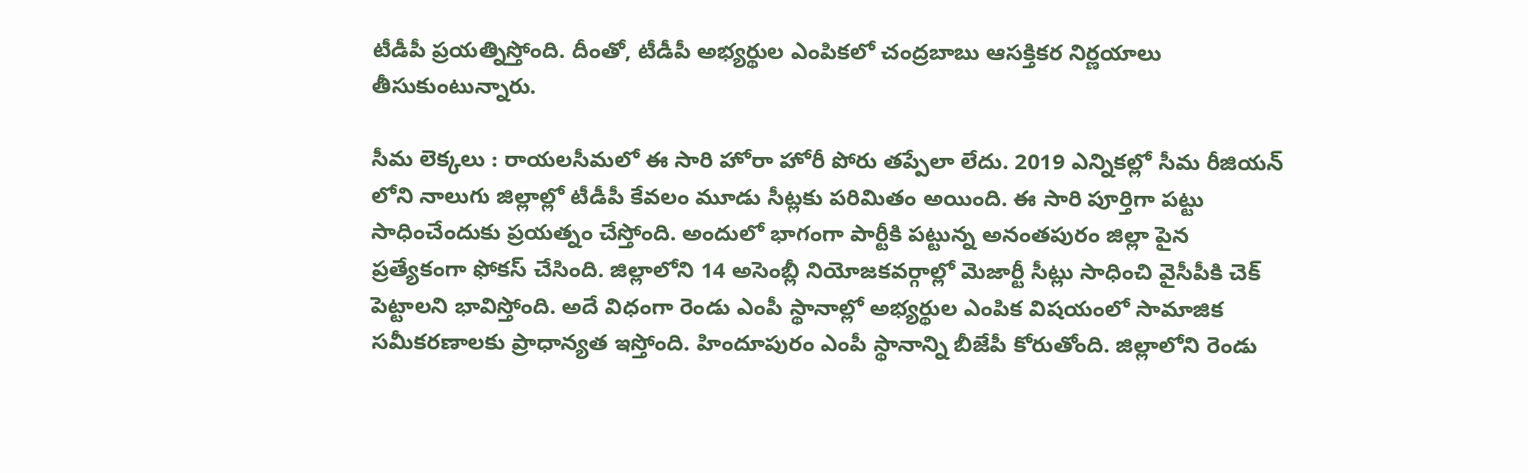టీడీపీ ప్రయత్నిస్తోంది. దీంతో, టీడీపీ అభ్యర్థుల ఎంపికలో చంద్రబాబు ఆసక్తికర నిర్ణయాలు తీసుకుంటున్నారు.

సీమ లెక్కలు : రాయలసీమలో ఈ సారి హోరా హోరీ పోరు తప్పేలా లేదు. 2019 ఎన్నికల్లో సీమ రీజియన్ లోని నాలుగు జిల్లాల్లో టీడీపీ కేవలం మూడు సీట్లకు పరిమితం అయింది. ఈ సారి పూర్తిగా పట్టు సాధించేందుకు ప్రయత్నం చేస్తోంది. అందులో భాగంగా పార్టీకి పట్టున్న అనంతపురం జిల్లా పైన ప్రత్యేకంగా ఫోకస్ చేసింది. జిల్లాలోని 14 అసెంబ్లీ నియోజకవర్గాల్లో మెజార్టీ సీట్లు సాధించి వైసీపీకి చెక్ పెట్టాలని భావిస్తోంది. అదే విధంగా రెండు ఎంపీ స్థానాల్లో అభ్యర్థుల ఎంపిక విషయంలో సామాజిక సమీకరణాలకు ప్రాధాన్యత ఇస్తోంది. హిందూపురం ఎంపీ స్థానాన్ని బీజేపీ కోరుతోంది. జిల్లాలోని రెండు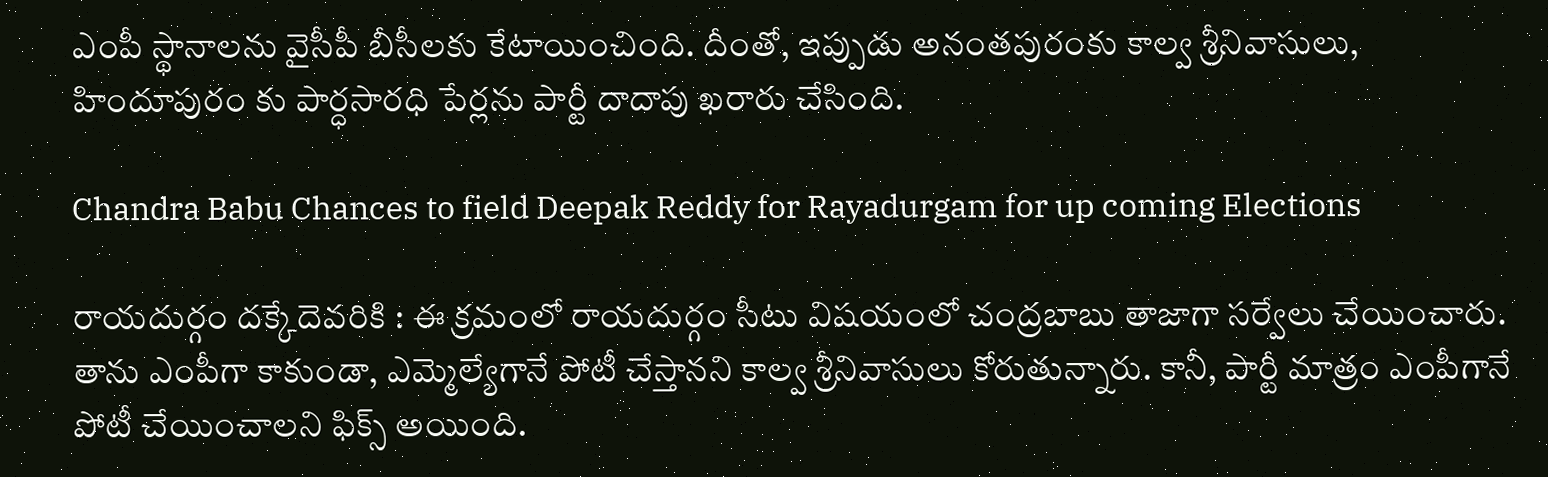ఎంపీ స్థానాలను వైసీపీ బీసీలకు కేటాయించింది. దీంతో, ఇప్పుడు అనంతపురంకు కాల్వ శ్రీనివాసులు, హిందూపురం కు పార్ధసారధి పేర్లను పార్టీ దాదాపు ఖరారు చేసింది.

Chandra Babu Chances to field Deepak Reddy for Rayadurgam for up coming Elections

రాయదుర్గం దక్కేదెవరికి : ఈ క్రమంలో రాయదుర్గం సీటు విషయంలో చంద్రబాబు తాజాగా సర్వేలు చేయించారు. తాను ఎంపీగా కాకుండా, ఎమ్మెల్యేగానే పోటీ చేస్తానని కాల్వ శ్రీనివాసులు కోరుతున్నారు. కానీ, పార్టీ మాత్రం ఎంపీగానే పోటీ చేయించాలని ఫిక్స్ అయింది.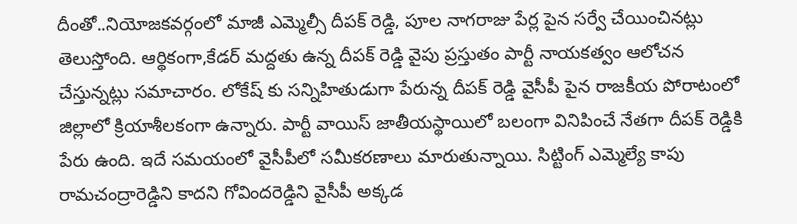దీంతో..నియోజకవర్గంలో మాజీ ఎమ్మెల్సీ దీపక్ రెడ్డి, పూల నాగరాజు పేర్ల పైన సర్వే చేయించినట్లు తెలుస్తోంది. ఆర్థికంగా,కేడర్ మద్దతు ఉన్న దీపక్ రెడ్డి వైపు ప్రస్తుతం పార్టీ నాయకత్వం ఆలోచన చేస్తున్నట్లు సమాచారం. లోకేష్ కు సన్నిహితుడుగా పేరున్న దీపక్ రెడ్డి వైసీపీ పైన రాజకీయ పోరాటంలో జిల్లాలో క్రియాశీలకంగా ఉన్నారు. పార్టీ వాయిస్ జాతీయస్థాయిలో బలంగా వినిపించే నేతగా దీపక్ రెడ్డికి పేరు ఉంది. ఇదే సమయంలో వైసీపీలో సమీకరణాలు మారుతున్నాయి. సిట్టింగ్ ఎమ్మెల్యే కాపు రామచంద్రారెడ్డిని కాదని గోవిందరెడ్డిని వైసీపీ అక్కడ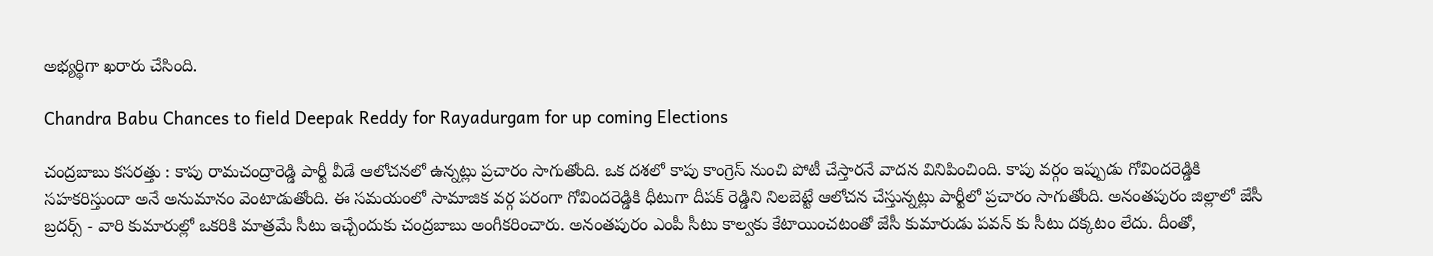అభ్యర్థిగా ఖరారు చేసింది.

Chandra Babu Chances to field Deepak Reddy for Rayadurgam for up coming Elections

చంద్రబాబు కసరత్తు : కాపు రామచంద్రారెడ్డి పార్టీ వీడే ఆలోచనలో ఉన్నట్లు ప్రచారం సాగుతోంది. ఒక దశలో కాపు కాంగ్రెస్ నుంచి పోటీ చేస్తారనే వాదన వినిపించింది. కాపు వర్గం ఇప్పుడు గోవిందరెడ్డికి సహకరిస్తుందా అనే అనుమానం వెంటాడుతోంది. ఈ సమయంలో సామాజిక వర్గ పరంగా గోవిందరెడ్డికి ధీటుగా దీపక్ రెడ్డిని నిలబెట్టే ఆలోచన చేస్తున్నట్లు పార్టీలో ప్రచారం సాగుతోంది. అనంతపురం జిల్లాలో జేసీ బ్రదర్స్ - వారి కుమారుల్లో ఒకరికి మాత్రమే సీటు ఇచ్చేందుకు చంద్రబాబు అంగీకరించారు. అనంతపురం ఎంపీ సీటు కాల్వకు కేటాయించటంతో జేసీ కుమారుడు పవన్ కు సీటు దక్కటం లేదు. దీంతో,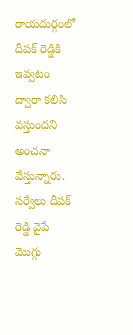రాయదుర్గంలో దీపక్ రెడ్డికి ఇవ్వటం ద్వారా కలిసి వస్తుందని అంచనా వేస్తున్నారు. సర్వేలు దీపక్ రెడ్డి వైపే మొగ్గు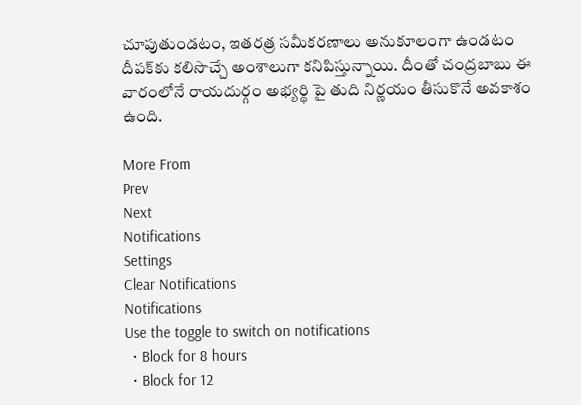చూపుతుండటం, ఇతరత్ర సమీకరణాలు అనుకూలంగా ఉండటం దీపక్‌కు కలిసొచ్చే అంశాలుగా కనిపిస్తున్నాయి. దీంతో చంద్రబాబు ఈ వారంలోనే రాయదుర్గం అభ్యర్థి పై తుది నిర్ణయం తీసుకొనే అవకాశం ఉంది.

More From
Prev
Next
Notifications
Settings
Clear Notifications
Notifications
Use the toggle to switch on notifications
  • Block for 8 hours
  • Block for 12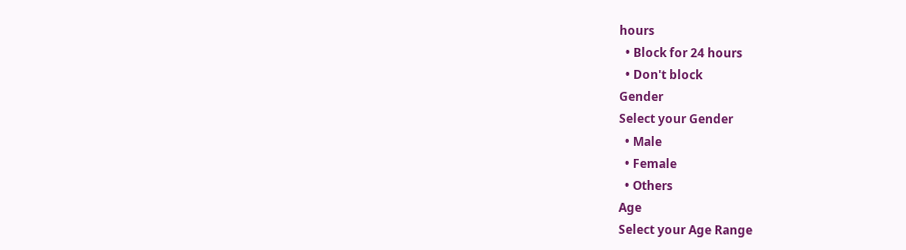hours
  • Block for 24 hours
  • Don't block
Gender
Select your Gender
  • Male
  • Female
  • Others
Age
Select your Age Range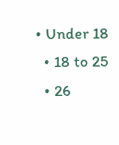• Under 18
  • 18 to 25
  • 26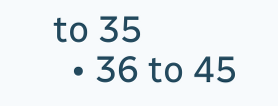to 35
  • 36 to 45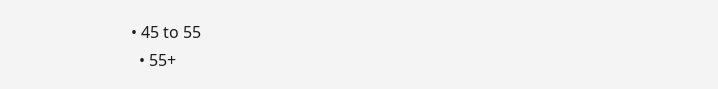• 45 to 55
  • 55+